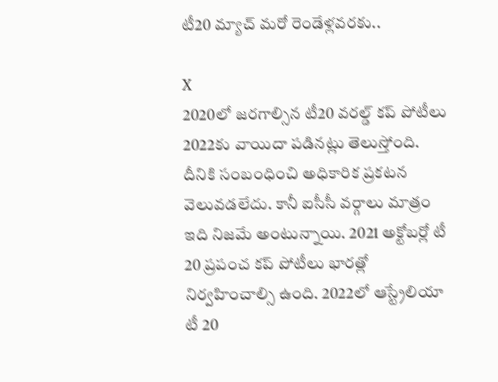టీ20 మ్యాచ్ మరో రెండేళ్లవరకు..

X
2020లో జరగాల్సిన టీ20 వరల్డ్ కప్ పోటీలు 2022కు వాయిదా పడినట్లు తెలుస్తోంది. దీనికి సంబంధించి అధికారిక ప్రకటన వెలువడలేదు. కానీ ఐసీసీ వర్గాలు మాత్రం ఇది నిజమే అంటున్నాయి. 2021 అక్టోబర్లో టీ 20 ప్రపంచ కప్ పోటీలు భారత్లో నిర్వహించాల్సి ఉంది. 2022లో ఆస్ట్రేలియా టీ 20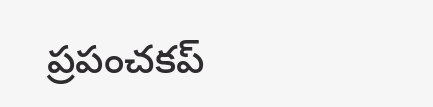ప్రపంచకప్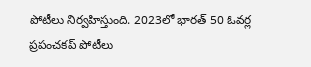పోటీలు నిర్వహిస్తుంది. 2023లో భారత్ 50 ఓవర్ల ప్రపంచకప్ పోటీలు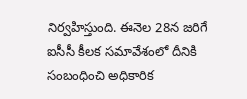నిర్వహిస్తుంది. ఈనెల 28న జరిగే ఐసీసీ కీలక సమావేశంలో దీనికి సంబంధించి అధికారిక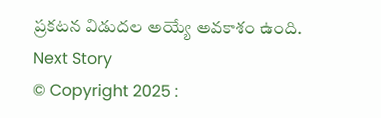ప్రకటన విడుదల అయ్యే అవకాశం ఉంది.
Next Story
© Copyright 2025 :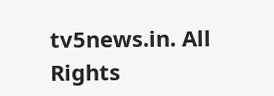tv5news.in. All Rights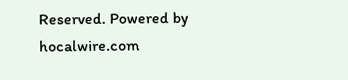Reserved. Powered by hocalwire.com